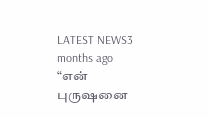LATEST NEWS3 months ago
“என் புருஷனை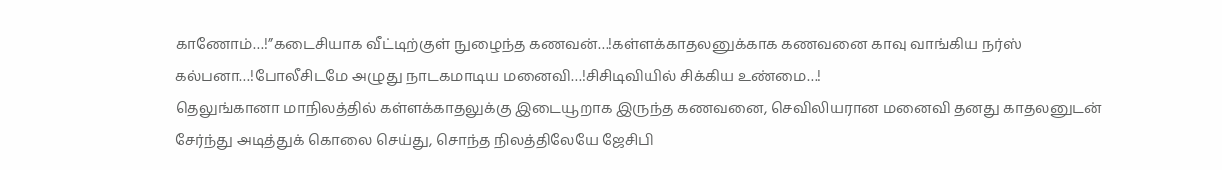காணோம்…!”கடைசியாக வீட்டிற்குள் நுழைந்த கணவன்…!கள்ளக்காதலனுக்காக கணவனை காவு வாங்கிய நர்ஸ் கல்பனா…!போலீசிடமே அழுது நாடகமாடிய மனைவி…!சிசிடிவியில் சிக்கிய உண்மை…!
தெலுங்கானா மாநிலத்தில் கள்ளக்காதலுக்கு இடையூறாக இருந்த கணவனை, செவிலியரான மனைவி தனது காதலனுடன் சேர்ந்து அடித்துக் கொலை செய்து, சொந்த நிலத்திலேயே ஜேசிபி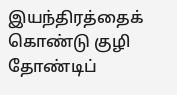இயந்திரத்தைக் கொண்டு குழி தோண்டிப்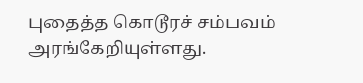புதைத்த கொடூரச் சம்பவம் அரங்கேறியுள்ளது.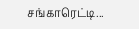சங்காரெட்டி...